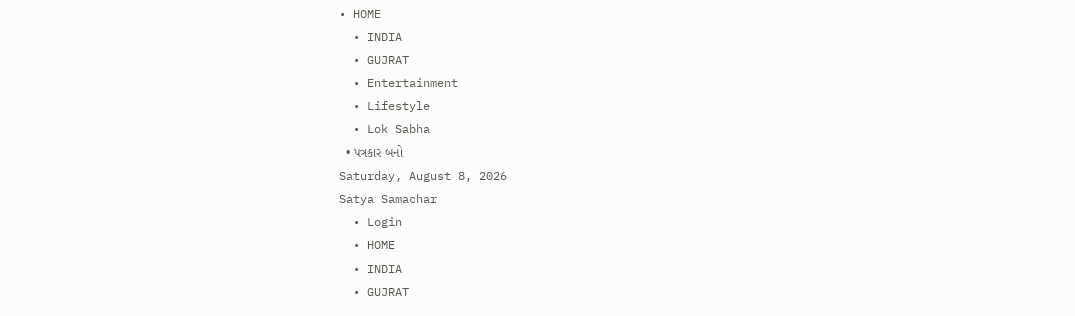• HOME
  • INDIA
  • GUJRAT
  • Entertainment
  • Lifestyle
  • Lok Sabha
  • પત્રકાર બનો
Saturday, August 8, 2026
Satya Samachar
  • Login
  • HOME
  • INDIA
  • GUJRAT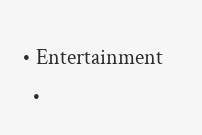• Entertainment
  •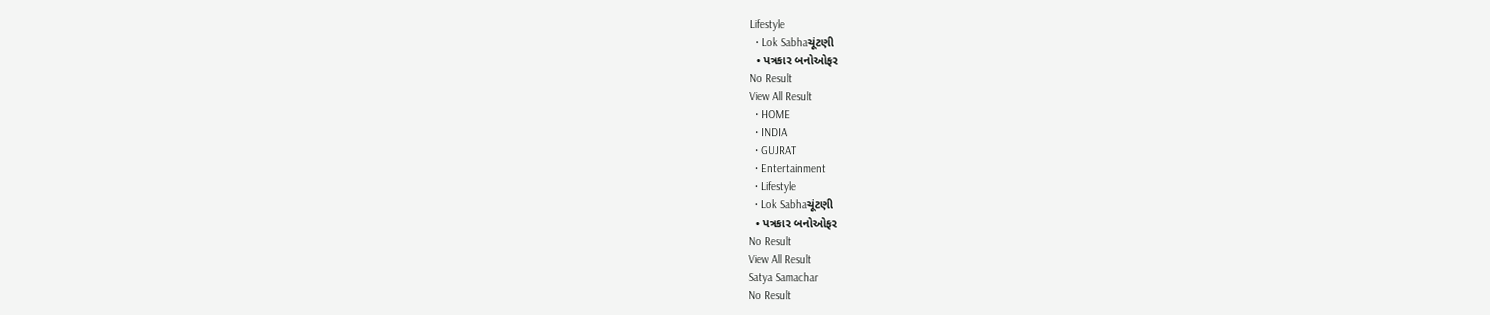Lifestyle
  • Lok Sabhaચૂંટણી
  • પત્રકાર બનોઓફર
No Result
View All Result
  • HOME
  • INDIA
  • GUJRAT
  • Entertainment
  • Lifestyle
  • Lok Sabhaચૂંટણી
  • પત્રકાર બનોઓફર
No Result
View All Result
Satya Samachar
No Result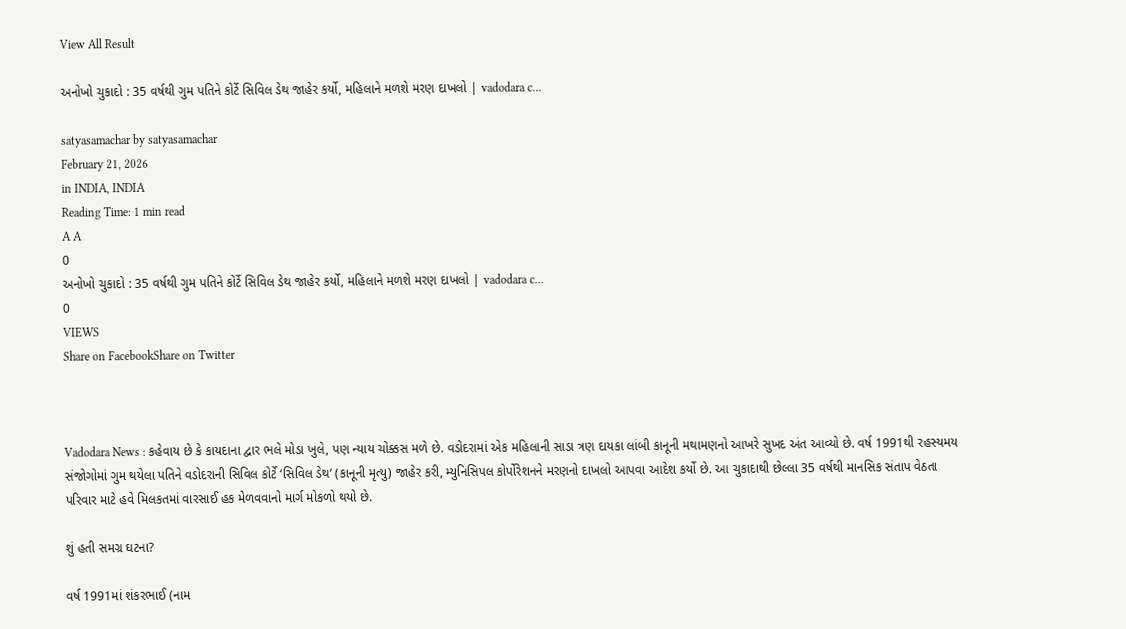View All Result

અનોખો ચુકાદો : 35 વર્ષથી ગુમ પતિને કોર્ટે સિવિલ ડેથ જાહેર કર્યો, મહિલાને મળશે મરણ દાખલો | vadodara c…

satyasamachar by satyasamachar
February 21, 2026
in INDIA, INDIA
Reading Time: 1 min read
A A
0
અનોખો ચુકાદો : 35 વર્ષથી ગુમ પતિને કોર્ટે સિવિલ ડેથ જાહેર કર્યો, મહિલાને મળશે મરણ દાખલો | vadodara c…
0
VIEWS
Share on FacebookShare on Twitter



Vadodara News : કહેવાય છે કે કાયદાના દ્વાર ભલે મોડા ખુલે, પણ ન્યાય ચોક્કસ મળે છે. વડોદરામાં એક મહિલાની સાડા ત્રણ દાયકા લાંબી કાનૂની મથામણનો આખરે સુખદ અંત આવ્યો છે. વર્ષ 1991થી રહસ્યમય સંજોગોમાં ગુમ થયેલા પતિને વડોદરાની સિવિલ કોર્ટે ‘સિવિલ ડેથ’ (કાનૂની મૃત્યુ) જાહેર કરી, મ્યુનિસિપલ કોર્પોરેશનને મરણનો દાખલો આપવા આદેશ કર્યો છે. આ ચુકાદાથી છેલ્લા 35 વર્ષથી માનસિક સંતાપ વેઠતા પરિવાર માટે હવે મિલકતમાં વારસાઈ હક મેળવવાનો માર્ગ મોકળો થયો છે.

શું હતી સમગ્ર ઘટના?

વર્ષ 1991માં શંકરભાઈ (નામ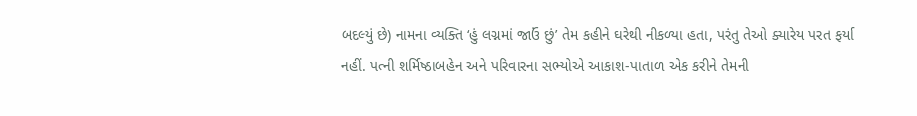બદલ્યું છે) નામના વ્યક્તિ ‘હું લગ્નમાં જાઉં છું’ તેમ કહીને ઘરેથી નીકળ્યા હતા, પરંતુ તેઓ ક્યારેય પરત ફર્યા નહીં. પત્ની શર્મિષ્ઠાબહેન અને પરિવારના સભ્યોએ આકાશ-પાતાળ એક કરીને તેમની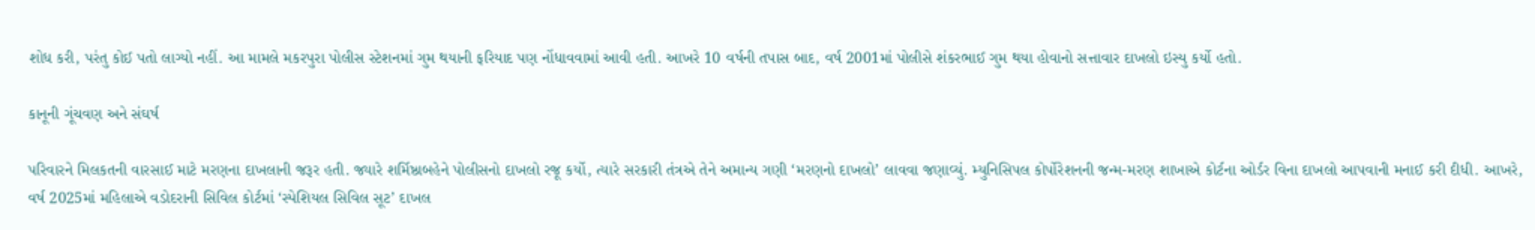શોધ કરી, પરંતુ કોઈ પતો લાગ્યો નહીં. આ મામલે મકરપુરા પોલીસ સ્ટેશનમાં ગુમ થયાની ફરિયાદ પણ નોંધાવવામાં આવી હતી. આખરે 10 વર્ષની તપાસ બાદ, વર્ષ 2001માં પોલીસે શંકરભાઈ ગુમ થયા હોવાનો સત્તાવાર દાખલો ઇસ્યુ કર્યો હતો.

કાનૂની ગૂંચવણ અને સંઘર્ષ

પરિવારને મિલકતની વારસાઈ માટે મરણના દાખલાની જરૂર હતી. જ્યારે શર્મિષ્ઠાબહેને પોલીસનો દાખલો રજૂ કર્યો, ત્યારે સરકારી તંત્રએ તેને અમાન્ય ગણી ‘મરણનો દાખલો’ લાવવા જણાવ્યું. મ્યુનિસિપલ કોર્પોરેશનની જન્મ-મરણ શાખાએ કોર્ટના ઓર્ડર વિના દાખલો આપવાની મનાઈ કરી દીધી. આખરે, વર્ષ 2025માં મહિલાએ વડોદરાની સિવિલ કોર્ટમાં ‘સ્પેશિયલ સિવિલ સૂટ’ દાખલ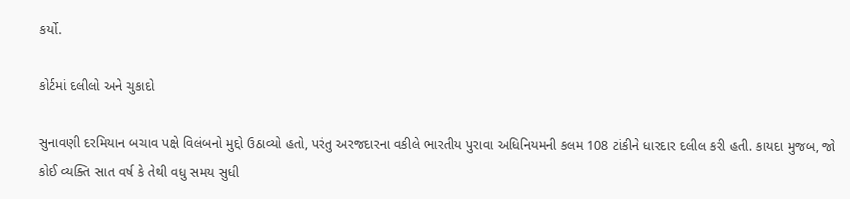કર્યો.

કોર્ટમાં દલીલો અને ચુકાદો

સુનાવણી દરમિયાન બચાવ પક્ષે વિલંબનો મુદ્દો ઉઠાવ્યો હતો, પરંતુ અરજદારના વકીલે ભારતીય પુરાવા અધિનિયમની કલમ 108 ટાંકીને ધારદાર દલીલ કરી હતી. કાયદા મુજબ, જો કોઈ વ્યક્તિ સાત વર્ષ કે તેથી વધુ સમય સુધી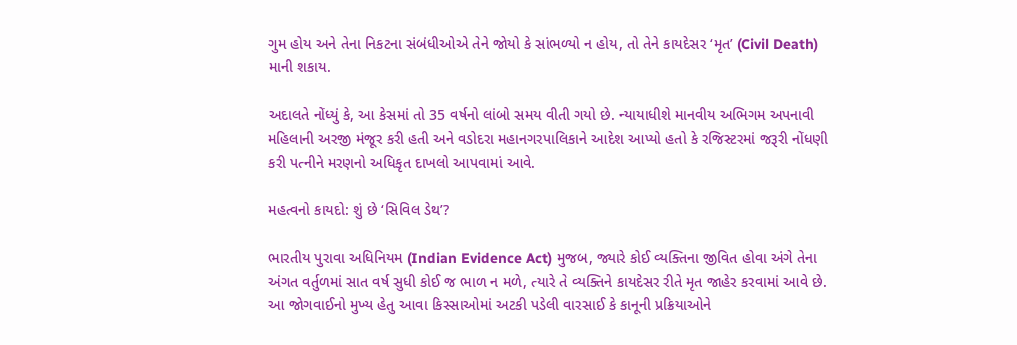ગુમ હોય અને તેના નિકટના સંબંધીઓએ તેને જોયો કે સાંભળ્યો ન હોય, તો તેને કાયદેસર ‘મૃત’ (Civil Death) માની શકાય.

અદાલતે નોંધ્યું કે, આ કેસમાં તો 35 વર્ષનો લાંબો સમય વીતી ગયો છે. ન્યાયાધીશે માનવીય અભિગમ અપનાવી મહિલાની અરજી મંજૂર કરી હતી અને વડોદરા મહાનગરપાલિકાને આદેશ આપ્યો હતો કે રજિસ્ટરમાં જરૂરી નોંધણી કરી પત્નીને મરણનો અધિકૃત દાખલો આપવામાં આવે.

મહત્વનો કાયદો: શું છે ‘સિવિલ ડેથ’?

ભારતીય પુરાવા અધિનિયમ (Indian Evidence Act) મુજબ, જ્યારે કોઈ વ્યક્તિના જીવિત હોવા અંગે તેના અંગત વર્તુળમાં સાત વર્ષ સુધી કોઈ જ ભાળ ન મળે, ત્યારે તે વ્યક્તિને કાયદેસર રીતે મૃત જાહેર કરવામાં આવે છે. આ જોગવાઈનો મુખ્ય હેતુ આવા કિસ્સાઓમાં અટકી પડેલી વારસાઈ કે કાનૂની પ્રક્રિયાઓને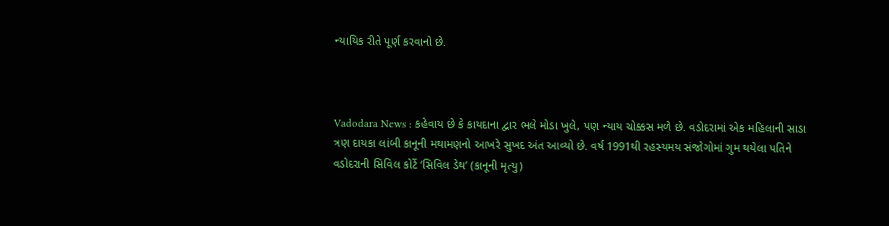ન્યાયિક રીતે પૂર્ણ કરવાનો છે.



Vadodara News : કહેવાય છે કે કાયદાના દ્વાર ભલે મોડા ખુલે, પણ ન્યાય ચોક્કસ મળે છે. વડોદરામાં એક મહિલાની સાડા ત્રણ દાયકા લાંબી કાનૂની મથામણનો આખરે સુખદ અંત આવ્યો છે. વર્ષ 1991થી રહસ્યમય સંજોગોમાં ગુમ થયેલા પતિને વડોદરાની સિવિલ કોર્ટે ‘સિવિલ ડેથ’ (કાનૂની મૃત્યુ)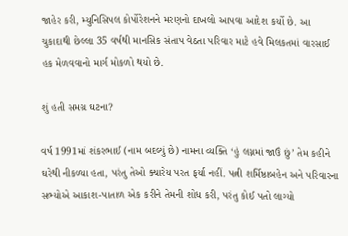જાહેર કરી, મ્યુનિસિપલ કોર્પોરેશનને મરણનો દાખલો આપવા આદેશ કર્યો છે. આ ચુકાદાથી છેલ્લા 35 વર્ષથી માનસિક સંતાપ વેઠતા પરિવાર માટે હવે મિલકતમાં વારસાઈ હક મેળવવાનો માર્ગ મોકળો થયો છે.

શું હતી સમગ્ર ઘટના?

વર્ષ 1991માં શંકરભાઈ (નામ બદલ્યું છે) નામના વ્યક્તિ ‘હું લગ્નમાં જાઉં છું’ તેમ કહીને ઘરેથી નીકળ્યા હતા, પરંતુ તેઓ ક્યારેય પરત ફર્યા નહીં. પત્ની શર્મિષ્ઠાબહેન અને પરિવારના સભ્યોએ આકાશ-પાતાળ એક કરીને તેમની શોધ કરી, પરંતુ કોઈ પતો લાગ્યો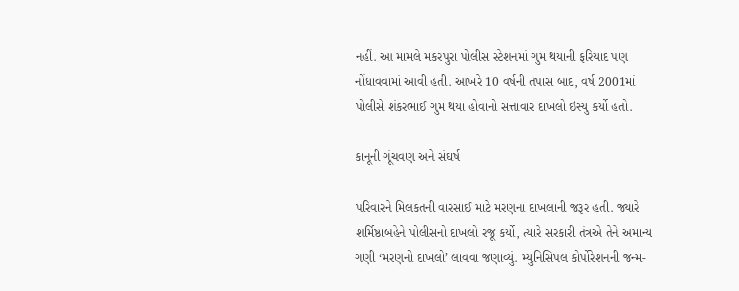નહીં. આ મામલે મકરપુરા પોલીસ સ્ટેશનમાં ગુમ થયાની ફરિયાદ પણ નોંધાવવામાં આવી હતી. આખરે 10 વર્ષની તપાસ બાદ, વર્ષ 2001માં પોલીસે શંકરભાઈ ગુમ થયા હોવાનો સત્તાવાર દાખલો ઇસ્યુ કર્યો હતો.

કાનૂની ગૂંચવણ અને સંઘર્ષ

પરિવારને મિલકતની વારસાઈ માટે મરણના દાખલાની જરૂર હતી. જ્યારે શર્મિષ્ઠાબહેને પોલીસનો દાખલો રજૂ કર્યો, ત્યારે સરકારી તંત્રએ તેને અમાન્ય ગણી ‘મરણનો દાખલો’ લાવવા જણાવ્યું. મ્યુનિસિપલ કોર્પોરેશનની જન્મ-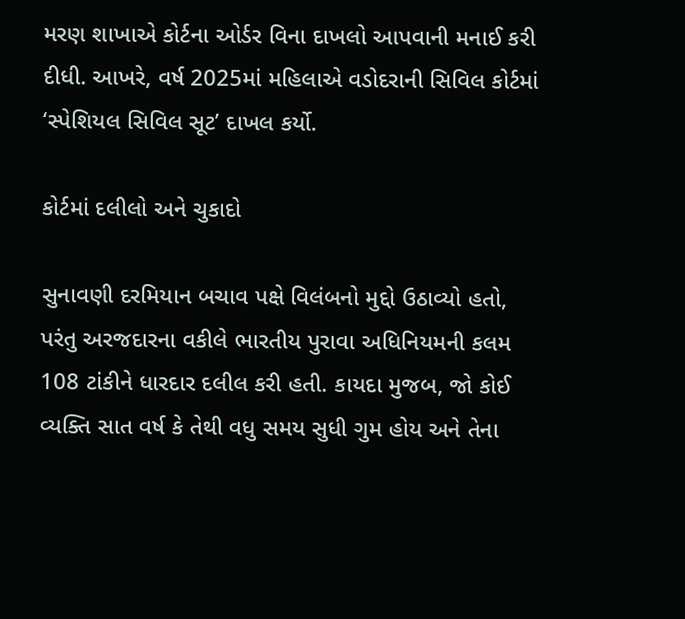મરણ શાખાએ કોર્ટના ઓર્ડર વિના દાખલો આપવાની મનાઈ કરી દીધી. આખરે, વર્ષ 2025માં મહિલાએ વડોદરાની સિવિલ કોર્ટમાં ‘સ્પેશિયલ સિવિલ સૂટ’ દાખલ કર્યો.

કોર્ટમાં દલીલો અને ચુકાદો

સુનાવણી દરમિયાન બચાવ પક્ષે વિલંબનો મુદ્દો ઉઠાવ્યો હતો, પરંતુ અરજદારના વકીલે ભારતીય પુરાવા અધિનિયમની કલમ 108 ટાંકીને ધારદાર દલીલ કરી હતી. કાયદા મુજબ, જો કોઈ વ્યક્તિ સાત વર્ષ કે તેથી વધુ સમય સુધી ગુમ હોય અને તેના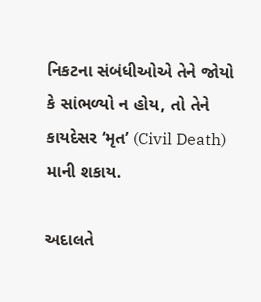નિકટના સંબંધીઓએ તેને જોયો કે સાંભળ્યો ન હોય, તો તેને કાયદેસર ‘મૃત’ (Civil Death) માની શકાય.

અદાલતે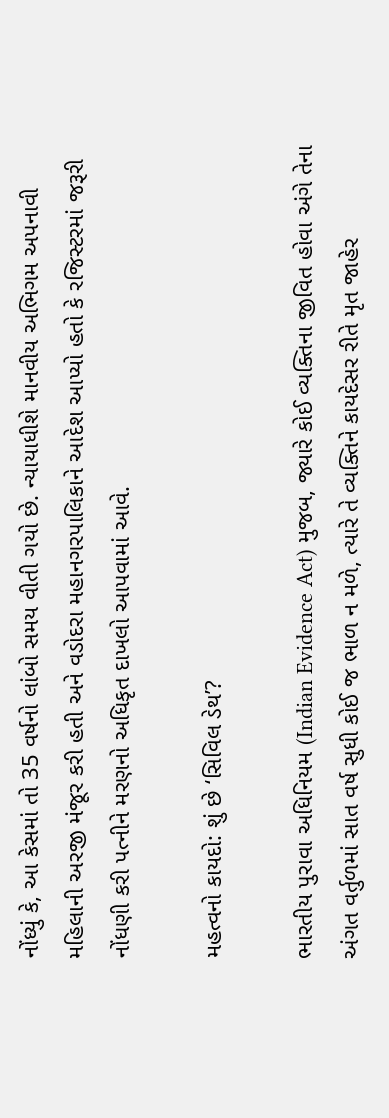નોંધ્યું કે, આ કેસમાં તો 35 વર્ષનો લાંબો સમય વીતી ગયો છે. ન્યાયાધીશે માનવીય અભિગમ અપનાવી મહિલાની અરજી મંજૂર કરી હતી અને વડોદરા મહાનગરપાલિકાને આદેશ આપ્યો હતો કે રજિસ્ટરમાં જરૂરી નોંધણી કરી પત્નીને મરણનો અધિકૃત દાખલો આપવામાં આવે.

મહત્વનો કાયદો: શું છે ‘સિવિલ ડેથ’?

ભારતીય પુરાવા અધિનિયમ (Indian Evidence Act) મુજબ, જ્યારે કોઈ વ્યક્તિના જીવિત હોવા અંગે તેના અંગત વર્તુળમાં સાત વર્ષ સુધી કોઈ જ ભાળ ન મળે, ત્યારે તે વ્યક્તિને કાયદેસર રીતે મૃત જાહેર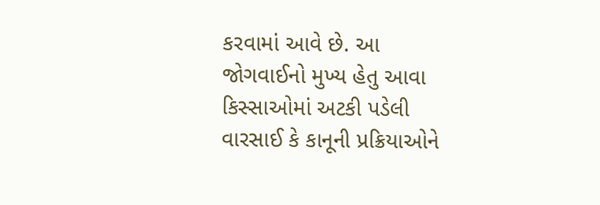કરવામાં આવે છે. આ જોગવાઈનો મુખ્ય હેતુ આવા કિસ્સાઓમાં અટકી પડેલી વારસાઈ કે કાનૂની પ્રક્રિયાઓને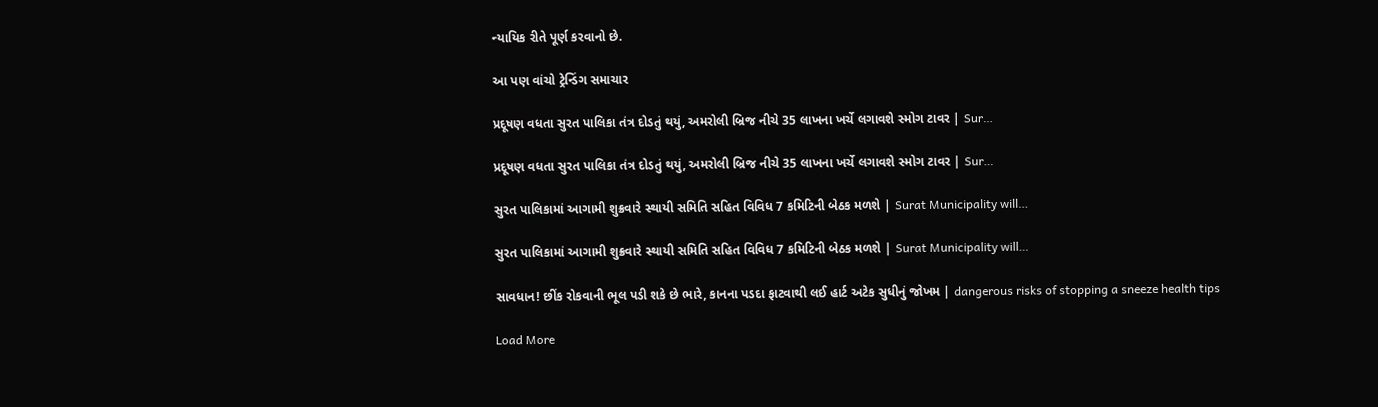ન્યાયિક રીતે પૂર્ણ કરવાનો છે.

આ પણ વાંચો ટ્રેન્ડિંગ સમાચાર

પ્રદૂષણ વધતા સુરત પાલિકા તંત્ર દોડતું થયું, અમરોલી બ્રિજ નીચે 35 લાખના ખર્ચે લગાવશે સ્મોગ ટાવર | Sur…

પ્રદૂષણ વધતા સુરત પાલિકા તંત્ર દોડતું થયું, અમરોલી બ્રિજ નીચે 35 લાખના ખર્ચે લગાવશે સ્મોગ ટાવર | Sur…

સુરત પાલિકામાં આગામી શુક્રવારે સ્થાયી સમિતિ સહિત વિવિધ 7 કમિટિની બેઠક મળશે | Surat Municipality will…

સુરત પાલિકામાં આગામી શુક્રવારે સ્થાયી સમિતિ સહિત વિવિધ 7 કમિટિની બેઠક મળશે | Surat Municipality will…

સાવધાન! છીંક રોકવાની ભૂલ પડી શકે છે ભારે, કાનના પડદા ફાટવાથી લઈ હાર્ટ અટેક સુધીનું જોખમ | dangerous risks of stopping a sneeze health tips

Load More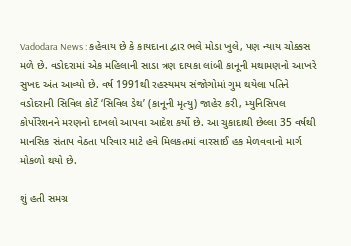Vadodara News : કહેવાય છે કે કાયદાના દ્વાર ભલે મોડા ખુલે, પણ ન્યાય ચોક્કસ મળે છે. વડોદરામાં એક મહિલાની સાડા ત્રણ દાયકા લાંબી કાનૂની મથામણનો આખરે સુખદ અંત આવ્યો છે. વર્ષ 1991થી રહસ્યમય સંજોગોમાં ગુમ થયેલા પતિને વડોદરાની સિવિલ કોર્ટે ‘સિવિલ ડેથ’ (કાનૂની મૃત્યુ) જાહેર કરી, મ્યુનિસિપલ કોર્પોરેશનને મરણનો દાખલો આપવા આદેશ કર્યો છે. આ ચુકાદાથી છેલ્લા 35 વર્ષથી માનસિક સંતાપ વેઠતા પરિવાર માટે હવે મિલકતમાં વારસાઈ હક મેળવવાનો માર્ગ મોકળો થયો છે.

શું હતી સમગ્ર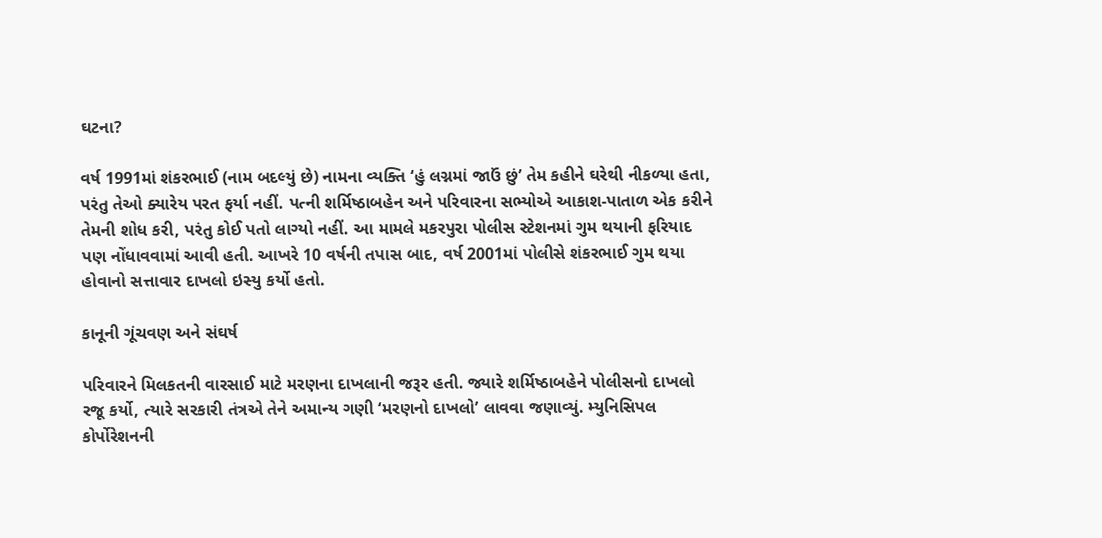ઘટના?

વર્ષ 1991માં શંકરભાઈ (નામ બદલ્યું છે) નામના વ્યક્તિ ‘હું લગ્નમાં જાઉં છું’ તેમ કહીને ઘરેથી નીકળ્યા હતા, પરંતુ તેઓ ક્યારેય પરત ફર્યા નહીં. પત્ની શર્મિષ્ઠાબહેન અને પરિવારના સભ્યોએ આકાશ-પાતાળ એક કરીને તેમની શોધ કરી, પરંતુ કોઈ પતો લાગ્યો નહીં. આ મામલે મકરપુરા પોલીસ સ્ટેશનમાં ગુમ થયાની ફરિયાદ પણ નોંધાવવામાં આવી હતી. આખરે 10 વર્ષની તપાસ બાદ, વર્ષ 2001માં પોલીસે શંકરભાઈ ગુમ થયા હોવાનો સત્તાવાર દાખલો ઇસ્યુ કર્યો હતો.

કાનૂની ગૂંચવણ અને સંઘર્ષ

પરિવારને મિલકતની વારસાઈ માટે મરણના દાખલાની જરૂર હતી. જ્યારે શર્મિષ્ઠાબહેને પોલીસનો દાખલો રજૂ કર્યો, ત્યારે સરકારી તંત્રએ તેને અમાન્ય ગણી ‘મરણનો દાખલો’ લાવવા જણાવ્યું. મ્યુનિસિપલ કોર્પોરેશનની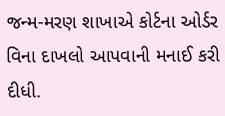જન્મ-મરણ શાખાએ કોર્ટના ઓર્ડર વિના દાખલો આપવાની મનાઈ કરી દીધી.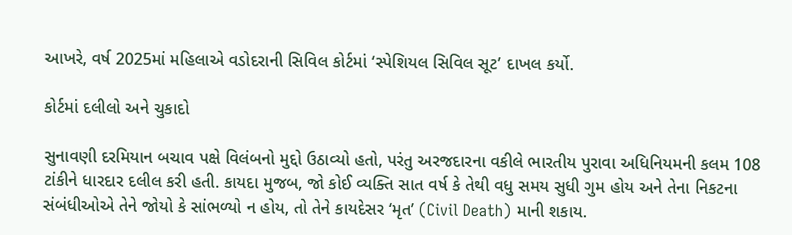આખરે, વર્ષ 2025માં મહિલાએ વડોદરાની સિવિલ કોર્ટમાં ‘સ્પેશિયલ સિવિલ સૂટ’ દાખલ કર્યો.

કોર્ટમાં દલીલો અને ચુકાદો

સુનાવણી દરમિયાન બચાવ પક્ષે વિલંબનો મુદ્દો ઉઠાવ્યો હતો, પરંતુ અરજદારના વકીલે ભારતીય પુરાવા અધિનિયમની કલમ 108 ટાંકીને ધારદાર દલીલ કરી હતી. કાયદા મુજબ, જો કોઈ વ્યક્તિ સાત વર્ષ કે તેથી વધુ સમય સુધી ગુમ હોય અને તેના નિકટના સંબંધીઓએ તેને જોયો કે સાંભળ્યો ન હોય, તો તેને કાયદેસર ‘મૃત’ (Civil Death) માની શકાય.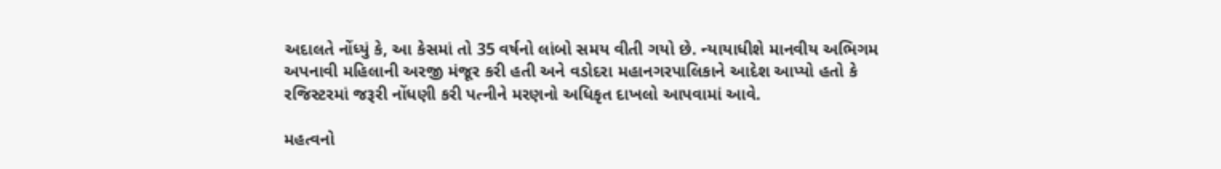અદાલતે નોંધ્યું કે, આ કેસમાં તો 35 વર્ષનો લાંબો સમય વીતી ગયો છે. ન્યાયાધીશે માનવીય અભિગમ અપનાવી મહિલાની અરજી મંજૂર કરી હતી અને વડોદરા મહાનગરપાલિકાને આદેશ આપ્યો હતો કે રજિસ્ટરમાં જરૂરી નોંધણી કરી પત્નીને મરણનો અધિકૃત દાખલો આપવામાં આવે.

મહત્વનો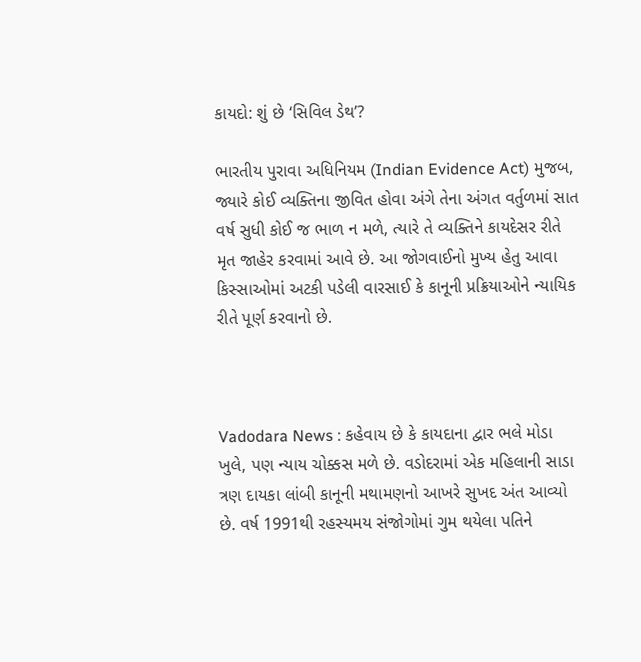કાયદો: શું છે ‘સિવિલ ડેથ’?

ભારતીય પુરાવા અધિનિયમ (Indian Evidence Act) મુજબ, જ્યારે કોઈ વ્યક્તિના જીવિત હોવા અંગે તેના અંગત વર્તુળમાં સાત વર્ષ સુધી કોઈ જ ભાળ ન મળે, ત્યારે તે વ્યક્તિને કાયદેસર રીતે મૃત જાહેર કરવામાં આવે છે. આ જોગવાઈનો મુખ્ય હેતુ આવા કિસ્સાઓમાં અટકી પડેલી વારસાઈ કે કાનૂની પ્રક્રિયાઓને ન્યાયિક રીતે પૂર્ણ કરવાનો છે.



Vadodara News : કહેવાય છે કે કાયદાના દ્વાર ભલે મોડા ખુલે, પણ ન્યાય ચોક્કસ મળે છે. વડોદરામાં એક મહિલાની સાડા ત્રણ દાયકા લાંબી કાનૂની મથામણનો આખરે સુખદ અંત આવ્યો છે. વર્ષ 1991થી રહસ્યમય સંજોગોમાં ગુમ થયેલા પતિને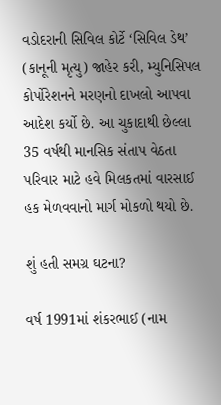વડોદરાની સિવિલ કોર્ટે ‘સિવિલ ડેથ’ (કાનૂની મૃત્યુ) જાહેર કરી, મ્યુનિસિપલ કોર્પોરેશનને મરણનો દાખલો આપવા આદેશ કર્યો છે. આ ચુકાદાથી છેલ્લા 35 વર્ષથી માનસિક સંતાપ વેઠતા પરિવાર માટે હવે મિલકતમાં વારસાઈ હક મેળવવાનો માર્ગ મોકળો થયો છે.

શું હતી સમગ્ર ઘટના?

વર્ષ 1991માં શંકરભાઈ (નામ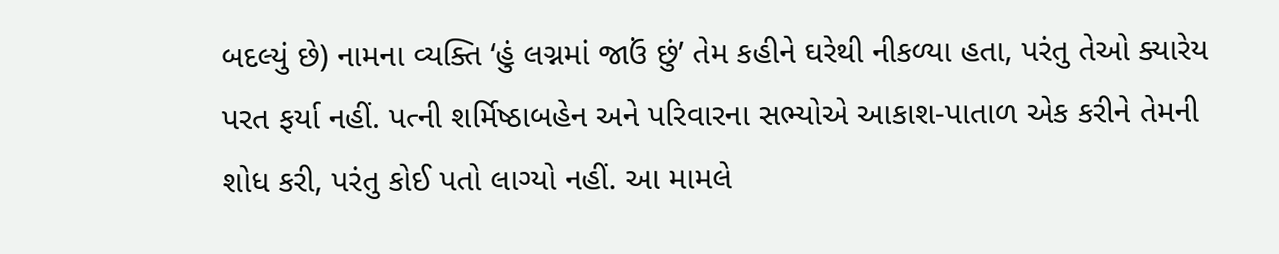બદલ્યું છે) નામના વ્યક્તિ ‘હું લગ્નમાં જાઉં છું’ તેમ કહીને ઘરેથી નીકળ્યા હતા, પરંતુ તેઓ ક્યારેય પરત ફર્યા નહીં. પત્ની શર્મિષ્ઠાબહેન અને પરિવારના સભ્યોએ આકાશ-પાતાળ એક કરીને તેમની શોધ કરી, પરંતુ કોઈ પતો લાગ્યો નહીં. આ મામલે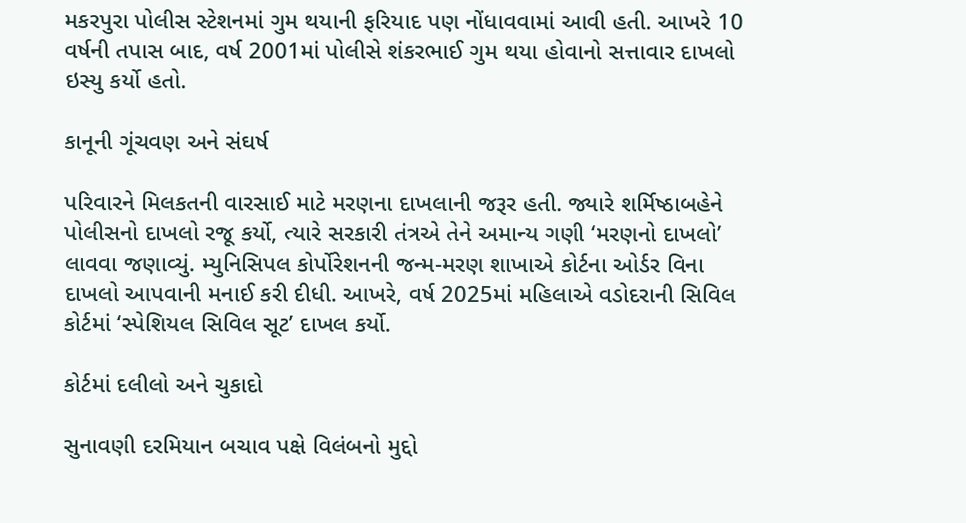મકરપુરા પોલીસ સ્ટેશનમાં ગુમ થયાની ફરિયાદ પણ નોંધાવવામાં આવી હતી. આખરે 10 વર્ષની તપાસ બાદ, વર્ષ 2001માં પોલીસે શંકરભાઈ ગુમ થયા હોવાનો સત્તાવાર દાખલો ઇસ્યુ કર્યો હતો.

કાનૂની ગૂંચવણ અને સંઘર્ષ

પરિવારને મિલકતની વારસાઈ માટે મરણના દાખલાની જરૂર હતી. જ્યારે શર્મિષ્ઠાબહેને પોલીસનો દાખલો રજૂ કર્યો, ત્યારે સરકારી તંત્રએ તેને અમાન્ય ગણી ‘મરણનો દાખલો’ લાવવા જણાવ્યું. મ્યુનિસિપલ કોર્પોરેશનની જન્મ-મરણ શાખાએ કોર્ટના ઓર્ડર વિના દાખલો આપવાની મનાઈ કરી દીધી. આખરે, વર્ષ 2025માં મહિલાએ વડોદરાની સિવિલ કોર્ટમાં ‘સ્પેશિયલ સિવિલ સૂટ’ દાખલ કર્યો.

કોર્ટમાં દલીલો અને ચુકાદો

સુનાવણી દરમિયાન બચાવ પક્ષે વિલંબનો મુદ્દો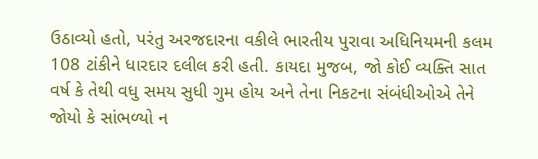ઉઠાવ્યો હતો, પરંતુ અરજદારના વકીલે ભારતીય પુરાવા અધિનિયમની કલમ 108 ટાંકીને ધારદાર દલીલ કરી હતી. કાયદા મુજબ, જો કોઈ વ્યક્તિ સાત વર્ષ કે તેથી વધુ સમય સુધી ગુમ હોય અને તેના નિકટના સંબંધીઓએ તેને જોયો કે સાંભળ્યો ન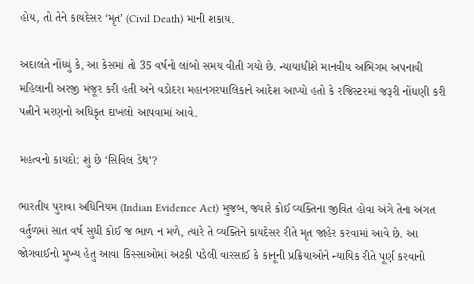હોય, તો તેને કાયદેસર ‘મૃત’ (Civil Death) માની શકાય.

અદાલતે નોંધ્યું કે, આ કેસમાં તો 35 વર્ષનો લાંબો સમય વીતી ગયો છે. ન્યાયાધીશે માનવીય અભિગમ અપનાવી મહિલાની અરજી મંજૂર કરી હતી અને વડોદરા મહાનગરપાલિકાને આદેશ આપ્યો હતો કે રજિસ્ટરમાં જરૂરી નોંધણી કરી પત્નીને મરણનો અધિકૃત દાખલો આપવામાં આવે.

મહત્વનો કાયદો: શું છે ‘સિવિલ ડેથ’?

ભારતીય પુરાવા અધિનિયમ (Indian Evidence Act) મુજબ, જ્યારે કોઈ વ્યક્તિના જીવિત હોવા અંગે તેના અંગત વર્તુળમાં સાત વર્ષ સુધી કોઈ જ ભાળ ન મળે, ત્યારે તે વ્યક્તિને કાયદેસર રીતે મૃત જાહેર કરવામાં આવે છે. આ જોગવાઈનો મુખ્ય હેતુ આવા કિસ્સાઓમાં અટકી પડેલી વારસાઈ કે કાનૂની પ્રક્રિયાઓને ન્યાયિક રીતે પૂર્ણ કરવાનો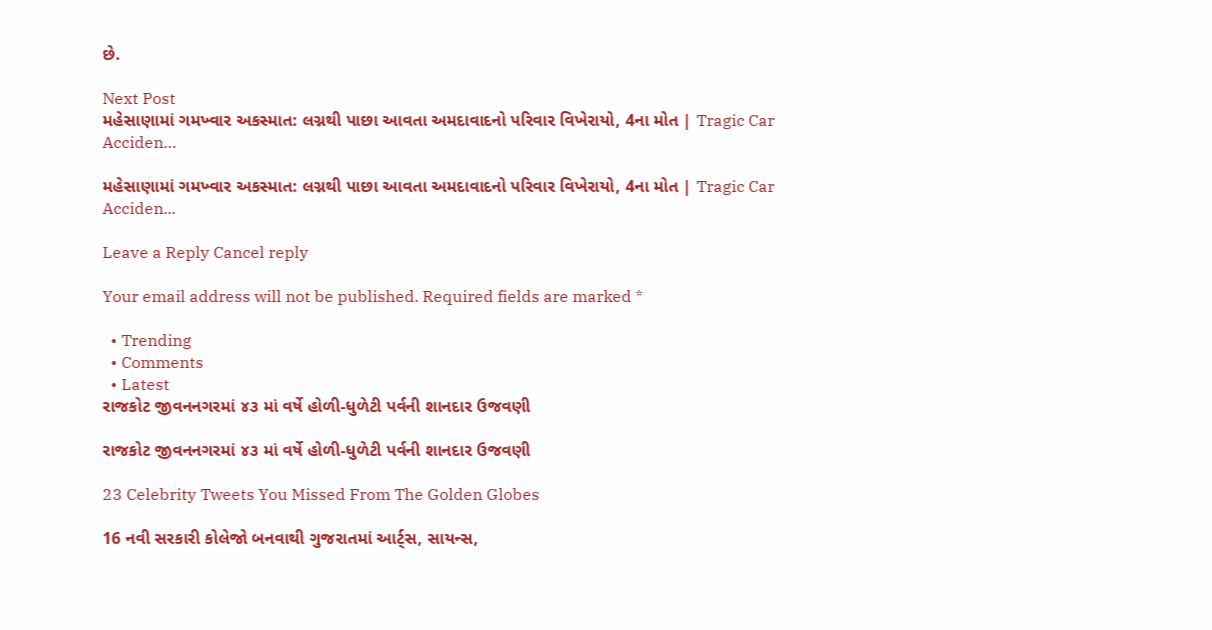છે.

Next Post
મહેસાણામાં ગમખ્વાર અકસ્માત: લગ્નથી પાછા આવતા અમદાવાદનો પરિવાર વિખેરાયો, 4ના મોત | Tragic Car Acciden…

મહેસાણામાં ગમખ્વાર અકસ્માત: લગ્નથી પાછા આવતા અમદાવાદનો પરિવાર વિખેરાયો, 4ના મોત | Tragic Car Acciden...

Leave a Reply Cancel reply

Your email address will not be published. Required fields are marked *

  • Trending
  • Comments
  • Latest
રાજકોટ જીવનનગરમાં ૪૩ માં વર્ષે હોળી-ધુળેટી પર્વની શાનદાર ઉજવણી

રાજકોટ જીવનનગરમાં ૪૩ માં વર્ષે હોળી-ધુળેટી પર્વની શાનદાર ઉજવણી

23 Celebrity Tweets You Missed From The Golden Globes

16 નવી સરકારી કોલેજો બનવાથી ગુજરાતમાં આર્ટ્સ, સાયન્સ,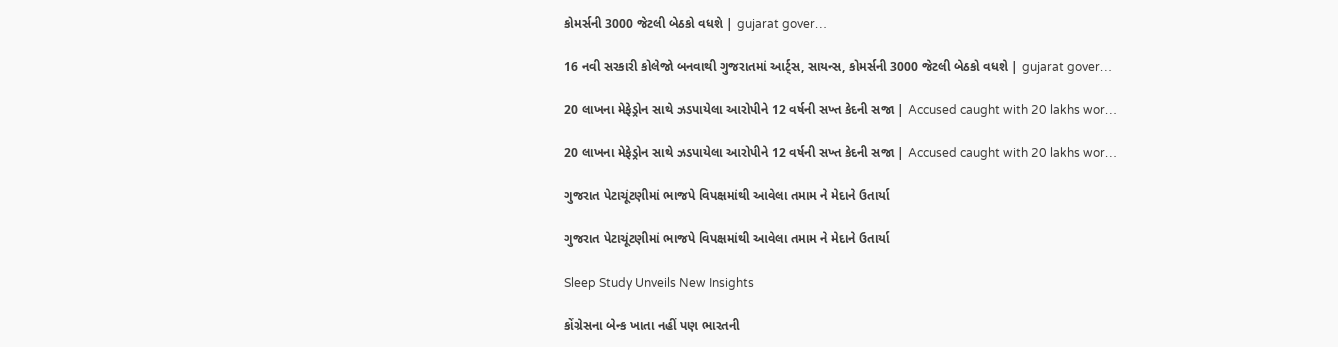કોમર્સની 3000 જેટલી બેઠકો વધશે | gujarat gover…

16 નવી સરકારી કોલેજો બનવાથી ગુજરાતમાં આર્ટ્સ, સાયન્સ, કોમર્સની 3000 જેટલી બેઠકો વધશે | gujarat gover…

20 લાખના મેફેડ્રોન સાથે ઝડપાયેલા આરોપીને 12 વર્ષની સખ્ત કેદની સજા | Accused caught with 20 lakhs wor…

20 લાખના મેફેડ્રોન સાથે ઝડપાયેલા આરોપીને 12 વર્ષની સખ્ત કેદની સજા | Accused caught with 20 lakhs wor…

ગુજરાત પેટાચૂંટણીમાં ભાજપે વિપક્ષમાંથી આવેલા તમામ ને મેદાને ઉતાર્યા

ગુજરાત પેટાચૂંટણીમાં ભાજપે વિપક્ષમાંથી આવેલા તમામ ને મેદાને ઉતાર્યા

Sleep Study Unveils New Insights

કોંગ્રેસના બેન્ક ખાતા નહીં પણ ભારતની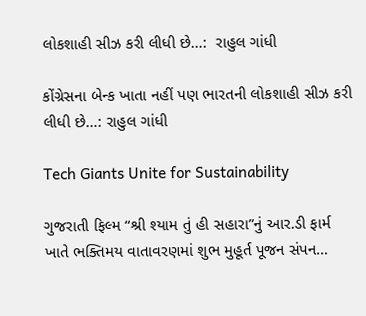લોકશાહી સીઝ કરી લીધી છે…:  રાહુલ ગાંધી

કોંગ્રેસના બેન્ક ખાતા નહીં પણ ભારતની લોકશાહી સીઝ કરી લીધી છે…: રાહુલ ગાંધી

Tech Giants Unite for Sustainability

ગુજરાતી ફિલ્મ “શ્રી શ્યામ તું હી સહારા”નું આર.ડી ફાર્મ ખાતે ભક્તિમય વાતાવરણમાં શુભ મુહૂર્ત પૂજન સંપન…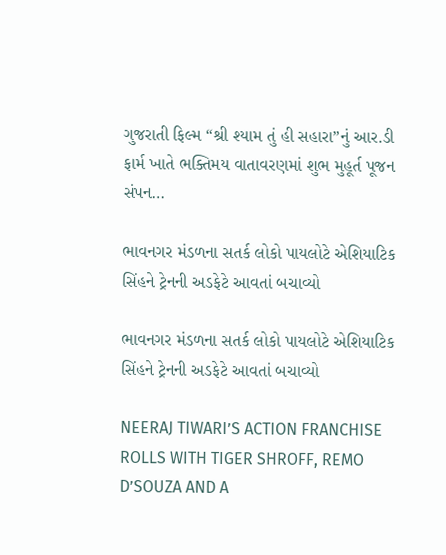ગુજરાતી ફિલ્મ “શ્રી શ્યામ તું હી સહારા”નું આર.ડી ફાર્મ ખાતે ભક્તિમય વાતાવરણમાં શુભ મુહૂર્ત પૂજન સંપન…

ભાવનગર મંડળના સતર્ક લોકો પાયલોટે એશિયાટિક સિંહને ટ્રેનની અડફેટે આવતાં બચાવ્યો

ભાવનગર મંડળના સતર્ક લોકો પાયલોટે એશિયાટિક સિંહને ટ્રેનની અડફેટે આવતાં બચાવ્યો

NEERAJ TIWARI’S ACTION FRANCHISE ROLLS WITH TIGER SHROFF, REMO D’SOUZA AND A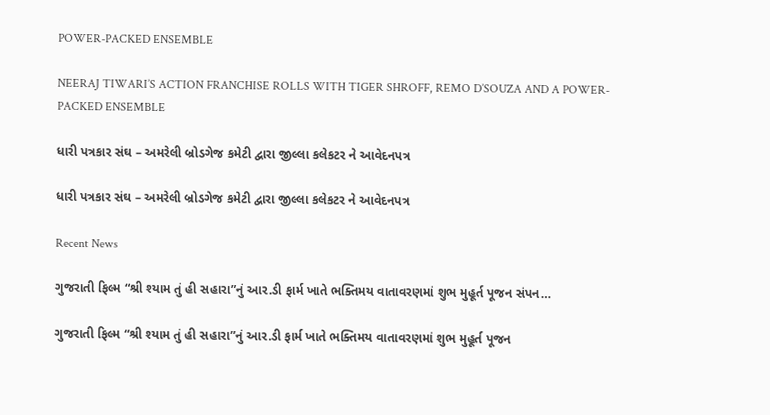POWER-PACKED ENSEMBLE

NEERAJ TIWARI’S ACTION FRANCHISE ROLLS WITH TIGER SHROFF, REMO D’SOUZA AND A POWER-PACKED ENSEMBLE

ધારી પત્રકાર સંઘ – અમરેલી બ્રોડગેજ કમેટી દ્વારા જીલ્લા કલેકટર ને આવેદનપત્ર

ધારી પત્રકાર સંઘ – અમરેલી બ્રોડગેજ કમેટી દ્વારા જીલ્લા કલેકટર ને આવેદનપત્ર

Recent News

ગુજરાતી ફિલ્મ “શ્રી શ્યામ તું હી સહારા”નું આર.ડી ફાર્મ ખાતે ભક્તિમય વાતાવરણમાં શુભ મુહૂર્ત પૂજન સંપન…

ગુજરાતી ફિલ્મ “શ્રી શ્યામ તું હી સહારા”નું આર.ડી ફાર્મ ખાતે ભક્તિમય વાતાવરણમાં શુભ મુહૂર્ત પૂજન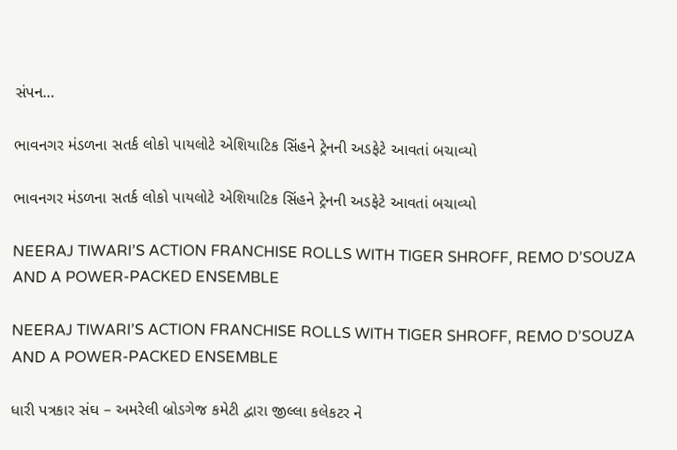સંપન…

ભાવનગર મંડળના સતર્ક લોકો પાયલોટે એશિયાટિક સિંહને ટ્રેનની અડફેટે આવતાં બચાવ્યો

ભાવનગર મંડળના સતર્ક લોકો પાયલોટે એશિયાટિક સિંહને ટ્રેનની અડફેટે આવતાં બચાવ્યો

NEERAJ TIWARI’S ACTION FRANCHISE ROLLS WITH TIGER SHROFF, REMO D’SOUZA AND A POWER-PACKED ENSEMBLE

NEERAJ TIWARI’S ACTION FRANCHISE ROLLS WITH TIGER SHROFF, REMO D’SOUZA AND A POWER-PACKED ENSEMBLE

ધારી પત્રકાર સંઘ – અમરેલી બ્રોડગેજ કમેટી દ્વારા જીલ્લા કલેકટર ને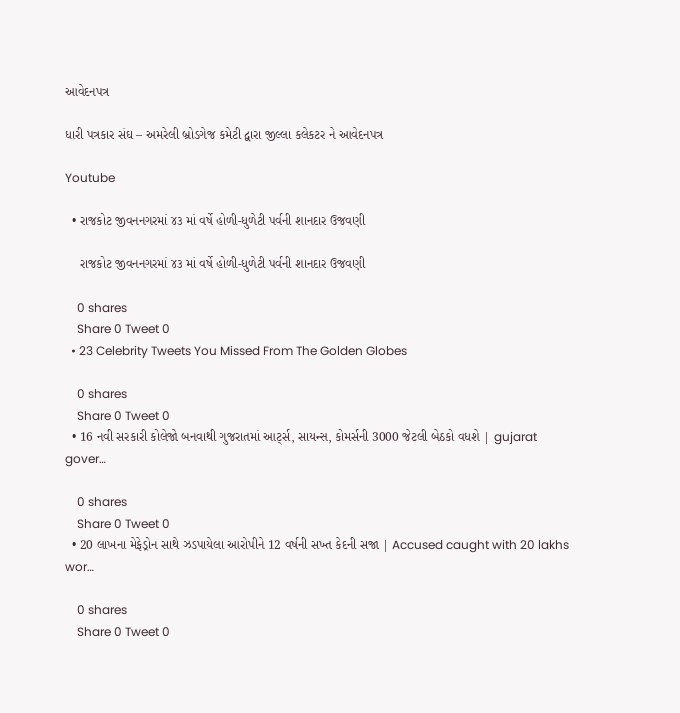આવેદનપત્ર

ધારી પત્રકાર સંઘ – અમરેલી બ્રોડગેજ કમેટી દ્વારા જીલ્લા કલેકટર ને આવેદનપત્ર

Youtube

  • રાજકોટ જીવનનગરમાં ૪૩ માં વર્ષે હોળી-ધુળેટી પર્વની શાનદાર ઉજવણી

    રાજકોટ જીવનનગરમાં ૪૩ માં વર્ષે હોળી-ધુળેટી પર્વની શાનદાર ઉજવણી

    0 shares
    Share 0 Tweet 0
  • 23 Celebrity Tweets You Missed From The Golden Globes

    0 shares
    Share 0 Tweet 0
  • 16 નવી સરકારી કોલેજો બનવાથી ગુજરાતમાં આર્ટ્સ, સાયન્સ, કોમર્સની 3000 જેટલી બેઠકો વધશે | gujarat gover…

    0 shares
    Share 0 Tweet 0
  • 20 લાખના મેફેડ્રોન સાથે ઝડપાયેલા આરોપીને 12 વર્ષની સખ્ત કેદની સજા | Accused caught with 20 lakhs wor…

    0 shares
    Share 0 Tweet 0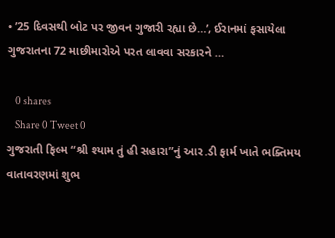• ’25 દિવસથી બોટ પર જીવન ગુજારી રહ્યા છે…’, ઈરાનમાં ફસાયેલા ગુજરાતના 72 માછીમારોએ પરત લાવવા સરકારને …

    0 shares
    Share 0 Tweet 0
ગુજરાતી ફિલ્મ “શ્રી શ્યામ તું હી સહારા”નું આર.ડી ફાર્મ ખાતે ભક્તિમય વાતાવરણમાં શુભ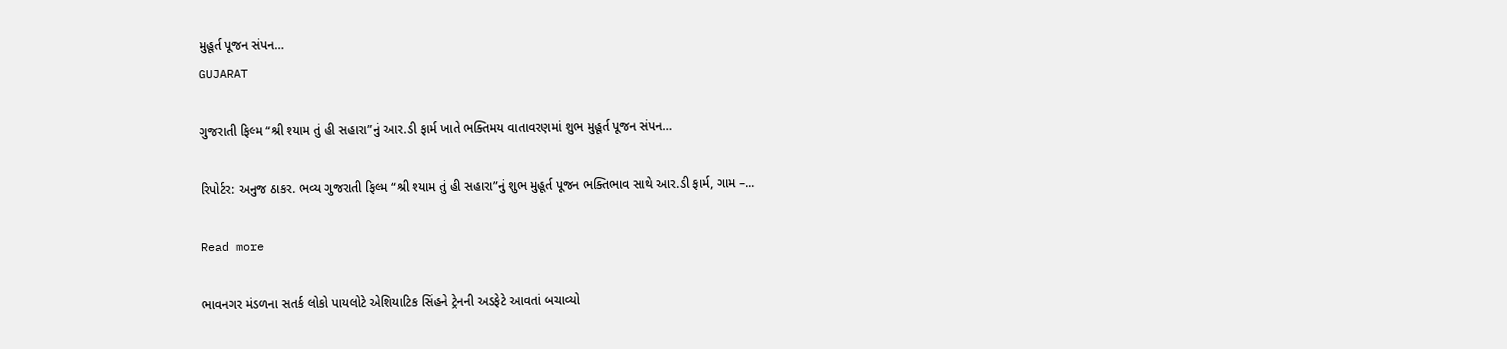મુહૂર્ત પૂજન સંપન…
GUJARAT

ગુજરાતી ફિલ્મ “શ્રી શ્યામ તું હી સહારા”નું આર.ડી ફાર્મ ખાતે ભક્તિમય વાતાવરણમાં શુભ મુહૂર્ત પૂજન સંપન…

રિપોર્ટર: અનુજ ઠાકર. ભવ્ય ગુજરાતી ફિલ્મ “શ્રી શ્યામ તું હી સહારા”નું શુભ મુહૂર્ત પૂજન ભક્તિભાવ સાથે આર.ડી ફાર્મ, ગામ –...

Read more

ભાવનગર મંડળના સતર્ક લોકો પાયલોટે એશિયાટિક સિંહને ટ્રેનની અડફેટે આવતાં બચાવ્યો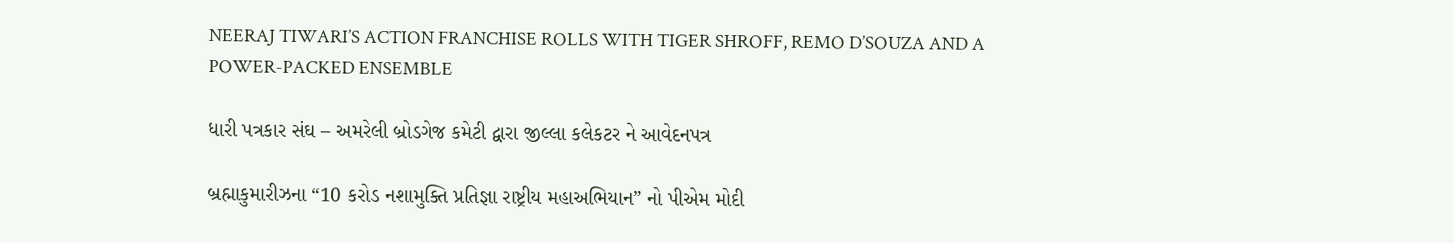NEERAJ TIWARI’S ACTION FRANCHISE ROLLS WITH TIGER SHROFF, REMO D’SOUZA AND A POWER-PACKED ENSEMBLE

ધારી પત્રકાર સંઘ – અમરેલી બ્રોડગેજ કમેટી દ્વારા જીલ્લા કલેકટર ને આવેદનપત્ર

બ્રહ્માકુમારીઝના “10 કરોડ નશામુક્તિ પ્રતિજ્ઞા રાષ્ટ્રીય મહાઅભિયાન” નો પીએમ મોદી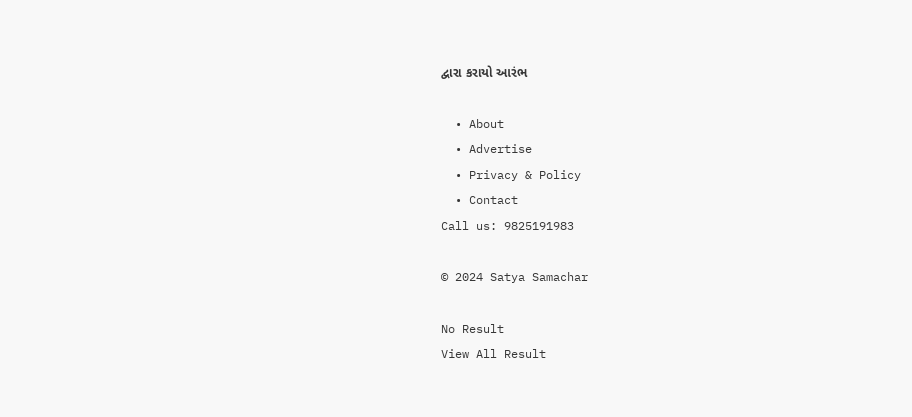દ્વારા કરાયો આરંભ

  • About
  • Advertise
  • Privacy & Policy
  • Contact
Call us: 9825191983

© 2024 Satya Samachar

No Result
View All Result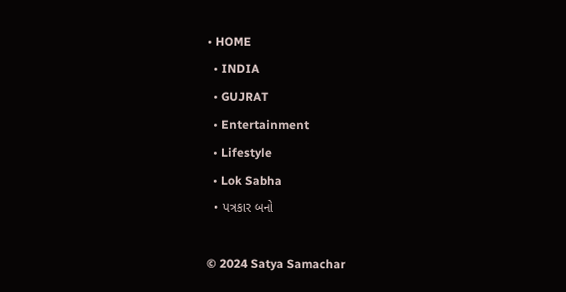• HOME
  • INDIA
  • GUJRAT
  • Entertainment
  • Lifestyle
  • Lok Sabha
  • પત્રકાર બનો

© 2024 Satya Samachar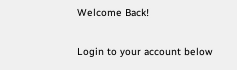Welcome Back!

Login to your account below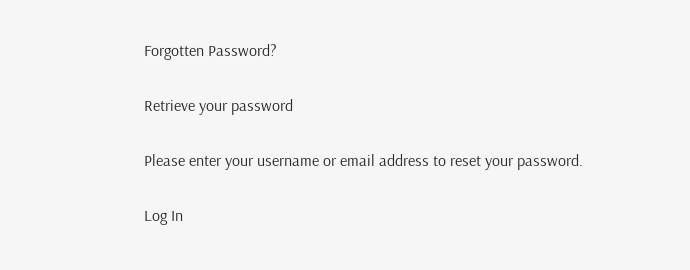Forgotten Password?

Retrieve your password

Please enter your username or email address to reset your password.

Log In